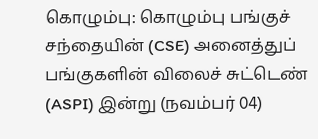கொழும்பு: கொழும்பு பங்குச் சந்தையின் (CSE) அனைத்துப் பங்குகளின் விலைச் சுட்டெண் (ASPI) இன்று (நவம்பர் 04)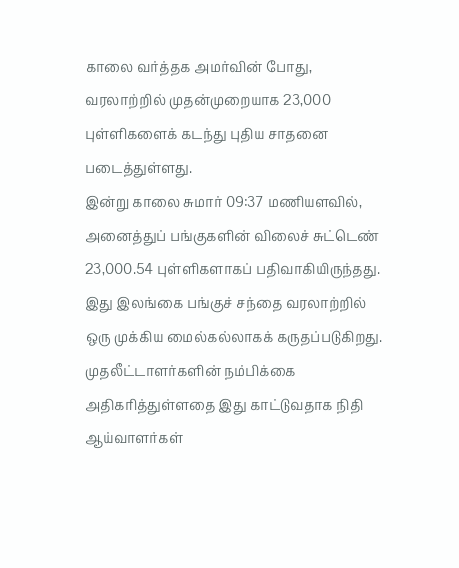காலை வர்த்தக அமர்வின் போது, வரலாற்றில் முதன்முறையாக 23,000 புள்ளிகளைக் கடந்து புதிய சாதனை படைத்துள்ளது.
இன்று காலை சுமார் 09:37 மணியளவில், அனைத்துப் பங்குகளின் விலைச் சுட்டெண் 23,000.54 புள்ளிகளாகப் பதிவாகியிருந்தது.
இது இலங்கை பங்குச் சந்தை வரலாற்றில் ஒரு முக்கிய மைல்கல்லாகக் கருதப்படுகிறது. முதலீட்டாளர்களின் நம்பிக்கை அதிகரித்துள்ளதை இது காட்டுவதாக நிதி ஆய்வாளர்கள்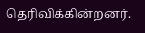தெரிவிக்கின்றனர்.